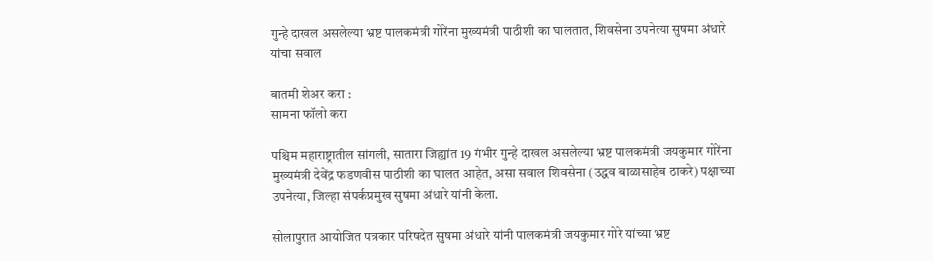गुन्हे दाखल असलेल्या भ्रष्ट पालकमंत्री गोरेंना मुख्यमंत्री पाठीशी का घालतात, शिवसेना उपनेत्या सुषमा अंधारे यांचा सवाल

बातमी शेअर करा :
सामना फॉलो करा

पश्चिम महाराष्ट्रातील सांगली, सातारा जिह्यांत 19 गंभीर गुन्हे दाखल असलेल्या भ्रष्ट पालकमंत्री जयकुमार गोरेंना मुख्यमंत्री देवेंद्र फडणवीस पाठीशी का घालत आहेत, असा सवाल शिवसेना (उद्धव बाळासाहेब ठाकरे) पक्षाच्या उपनेत्या, जिल्हा संपर्कप्रमुख सुषमा अंधारे यांनी केला.

सोलापुरात आयोजित पत्रकार परिषदेत सुषमा अंधारे यांनी पालकमंत्री जयकुमार गोरे यांच्या भ्रष्ट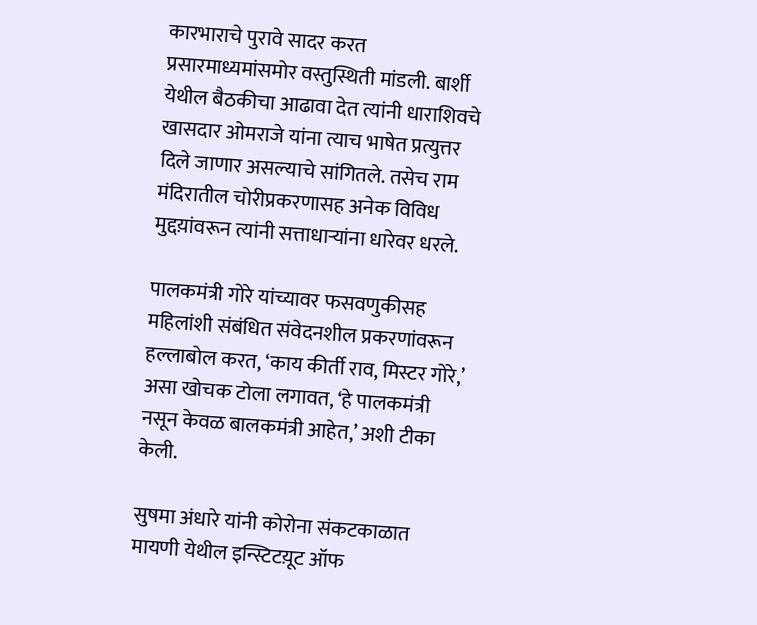कारभाराचे पुरावे सादर करत प्रसारमाध्यमांसमोर वस्तुस्थिती मांडली. बार्शी येथील बैठकीचा आढावा देत त्यांनी धाराशिवचे खासदार ओमराजे यांना त्याच भाषेत प्रत्युत्तर दिले जाणार असल्याचे सांगितले. तसेच राम मंदिरातील चोरीप्रकरणासह अनेक विविध मुद्दय़ांवरून त्यांनी सत्ताधाऱ्यांना धारेवर धरले.

पालकमंत्री गोरे यांच्यावर फसवणुकीसह महिलांशी संबंधित संवेदनशील प्रकरणांवरून हल्लाबोल करत, ‘काय कीर्ती राव, मिस्टर गोरे,’ असा खोचक टोला लगावत, ‘हे पालकमंत्री नसून केवळ बालकमंत्री आहेत,’ अशी टीका केली.

सुषमा अंधारे यांनी कोरोना संकटकाळात मायणी येथील इन्स्टिटय़ूट ऑफ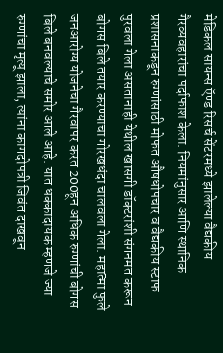मेडिकल सायन्स ऍण्ड रिसर्च सेंटरमध्ये झालेल्या वैद्यकीय गैरव्यवहारांचा पर्दाफाश केला. नियमांनुसार आणि स्थानिक प्रशासनाकडून रुग्णांसाठी मोफत औषधोपचार व वैद्यकीय स्टाफ पुरवला गेला असतानाही येथील खासगी डॉक्टरांशी संगनमत करून बोगस बिले तयार करण्याचा गोरखधंदा चालवला गेला. महात्मा फुले जनआरोग्य योजनेचा गैरवापर करत 200हून अधिक रुग्णांची बोगस बिले बनवल्याचे समोर आले आहे. यात धक्कादायक म्हणजे ज्या रुग्णांचा मृत्यू झाला, त्यांना कागदोपत्री जिवंत दाखवून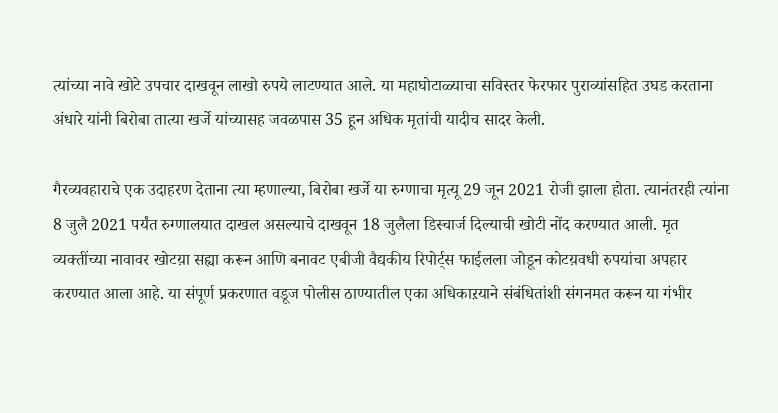त्यांच्या नावे खोटे उपचार दाखवून लाखो रुपये लाटण्यात आले. या महाघोटाळ्याचा सविस्तर फेरफार पुराव्यांसहित उघड करताना अंधारे यांनी बिरोबा तात्या खर्जे यांच्यासह जवळपास 35 हून अधिक मृतांची यादीच सादर केली.

गैरव्यवहाराचे एक उदाहरण देताना त्या म्हणाल्या, बिरोबा खर्जे या रुग्णाचा मृत्यू 29 जून 2021 रोजी झाला होता. त्यानंतरही त्यांना 8 जुलै 2021 पर्यंत रुग्णालयात दाखल असल्याचे दाखवून 18 जुलैला डिस्चार्ज दिल्याची खोटी नोंद करण्यात आली. मृत व्यक्तींच्या नावावर खोटय़ा सह्या करून आणि बनावट एबीजी वैद्यकीय रिपोर्ट्स फाईलला जोडून कोटय़वधी रुपयांचा अपहार करण्यात आला आहे. या संपूर्ण प्रकरणात वडूज पोलीस ठाण्यातील एका अधिकाऱयाने संबंधितांशी संगनमत करून या गंभीर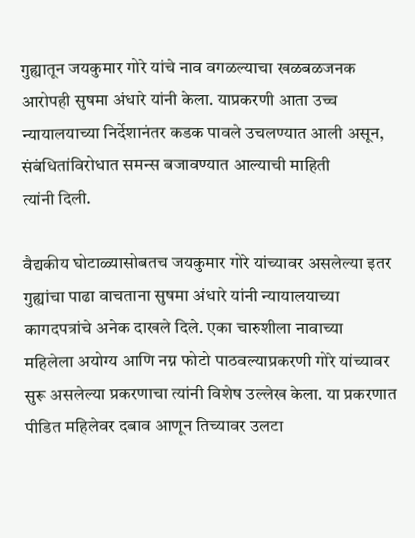गुह्यातून जयकुमार गोरे यांचे नाव वगळल्याचा खळबळजनक आरोपही सुषमा अंधारे यांनी केला. याप्रकरणी आता उच्च न्यायालयाच्या निर्देशानंतर कडक पावले उचलण्यात आली असून, संबंधितांविरोधात समन्स बजावण्यात आल्याची माहिती
त्यांनी दिली.

वैद्यकीय घोटाळ्यासोबतच जयकुमार गोरे यांच्यावर असलेल्या इतर गुह्यांचा पाढा वाचताना सुषमा अंधारे यांनी न्यायालयाच्या कागदपत्रांचे अनेक दाखले दिले. एका चारुशीला नावाच्या महिलेला अयोग्य आणि नग्न फोटो पाठवल्याप्रकरणी गोरे यांच्यावर सुरू असलेल्या प्रकरणाचा त्यांनी विशेष उल्लेख केला. या प्रकरणात पीडित महिलेवर दबाव आणून तिच्यावर उलटा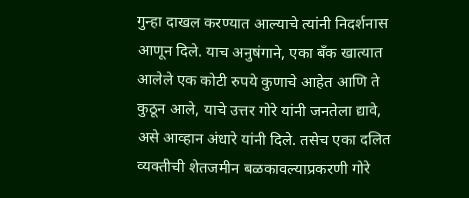गुन्हा दाखल करण्यात आल्याचे त्यांनी निदर्शनास आणून दिले. याच अनुषंगाने, एका बँक खात्यात आलेले एक कोटी रुपये कुणाचे आहेत आणि ते कुठून आले, याचे उत्तर गोरे यांनी जनतेला द्यावे, असे आव्हान अंधारे यांनी दिले. तसेच एका दलित व्यक्तीची शेतजमीन बळकावल्याप्रकरणी गोरे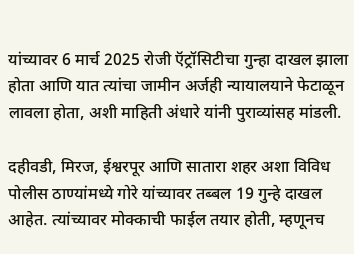यांच्यावर 6 मार्च 2025 रोजी ऍट्रॉसिटीचा गुन्हा दाखल झाला होता आणि यात त्यांचा जामीन अर्जही न्यायालयाने फेटाळून लावला होता, अशी माहिती अंधारे यांनी पुराव्यांसह मांडली.

दहीवडी, मिरज, ईश्वरपूर आणि सातारा शहर अशा विविध पोलीस ठाण्यांमध्ये गोरे यांच्यावर तब्बल 19 गुन्हे दाखल आहेत. त्यांच्यावर मोक्काची फाईल तयार होती, म्हणूनच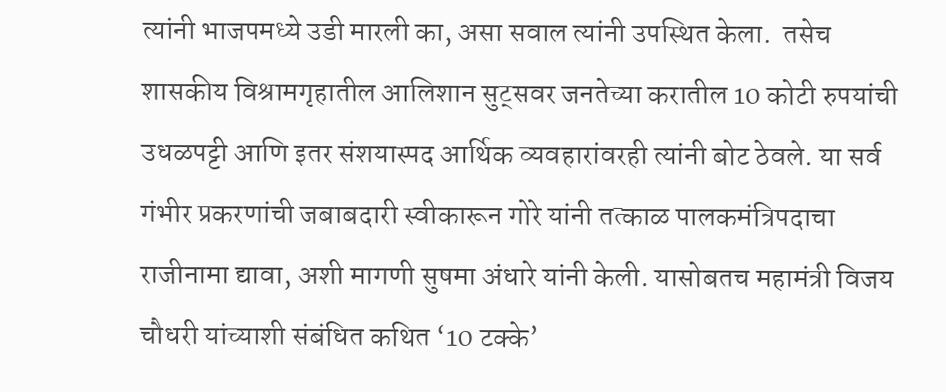त्यांनी भाजपमध्ये उडी मारली का, असा सवाल त्यांनी उपस्थित केला.  तसेच शासकीय विश्रामगृहातील आलिशान सुट्सवर जनतेच्या करातील 10 कोटी रुपयांची उधळपट्टी आणि इतर संशयास्पद आर्थिक व्यवहारांवरही त्यांनी बोट ठेवले. या सर्व गंभीर प्रकरणांची जबाबदारी स्वीकारून गोरे यांनी तत्काळ पालकमंत्रिपदाचा राजीनामा द्यावा, अशी मागणी सुषमा अंधारे यांनी केली. यासोबतच महामंत्री विजय चौधरी यांच्याशी संबंधित कथित ‘10 टक्के’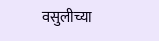वसुलीच्या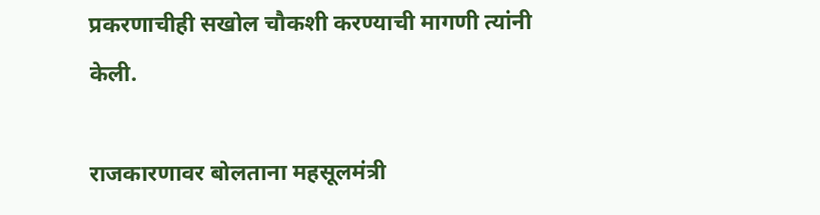प्रकरणाचीही सखोल चौकशी करण्याची मागणी त्यांनी केली.

राजकारणावर बोलताना महसूलमंत्री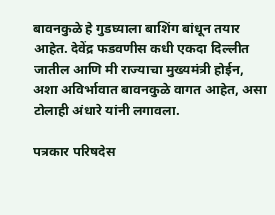बावनकुळे हे गुडघ्याला बाशिंग बांधून तयार आहेत. देवेंद्र फडवणीस कधी एकदा दिल्लीत जातील आणि मी राज्याचा मुख्यमंत्री होईन, अशा अविर्भावात बावनकुळे वागत आहेत, असा टोलाही अंधारे यांनी लगावला.

पत्रकार परिषदेस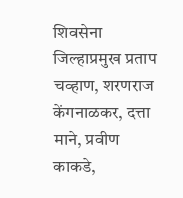शिवसेना जिल्हाप्रमुख प्रताप चव्हाण, शरणराज केंगनाळकर, दत्ता माने, प्रवीण काकडे,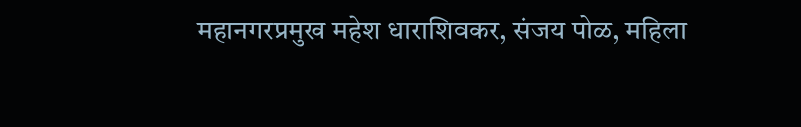महानगरप्रमुख महेश धाराशिवकर, संजय पोळ, महिला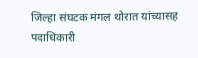जिल्हा संघटक मंगल थोरात यांच्यासह पदाधिकारी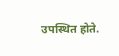उपस्थित होते.